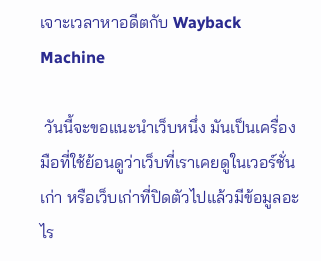เจาะเวลาหาอดีตกับ Wayback Machine

 วันนี้จะขอแนะนำเว็บหนึ่ง มันเป็นเครื่องมือที่ใช้ย้อนดูว่าเว็บที่เราเคยดูในเวอร์ชั่นเก่า หรือเว็บเก่าที่ปิดตัวไปแล้วมีข้อมูลอะไร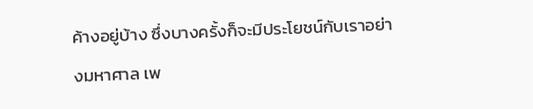ค้างอยู่บ้าง ซึ่งบางครั้งก็จะมีประโยชน์กับเราอย่างมหาศาล เพ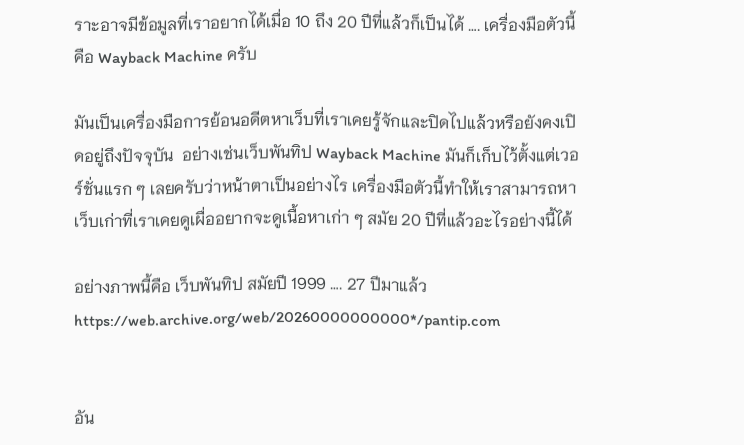ราะอาจมีข้อมูลที่เราอยากได้เมื่อ 10 ถึง 20 ปีที่แล้วก็เป็นได้ …. เครื่องมือตัวนี้คือ Wayback Machine ครับ

มันเป็นเครื่องมือการย้อนอดีตหาเว็บที่เราเคยรู้จักและปิดไปแล้วหรือยังคงเปิดอยู่ถึงปัจจุบัน  อย่างเช่นเว็บพันทิป Wayback Machine มันก็เก็บไว้ตั้งแต่เวอร์ชั่นแรก ๆ เลยครับว่าหน้าตาเป็นอย่างไร เครื่องมือตัวนี้ทำให้เราสามารถหาเว็บเก่าที่เราเคยดูเผื่ออยากจะดูเนื้อหาเก่า ๆ สมัย 20 ปีที่แล้วอะไรอย่างนี้ได้

อย่างภาพนี้คือ เว็บพันทิป สมัยปี 1999 …. 27 ปีมาแล้ว
https://web.archive.org/web/20260000000000*/pantip.com


อัน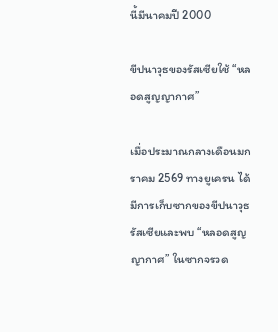นี้มีนาคมปี 2000

ขีปนาวุธของรัสเซียใช้ “หลอดสูญญากาศ”

เมื่อประมาณกลางเดือนมกราคม 2569 ทางยูเครน ได้มีการเก็บซากของขีปนาวุธรัสเซียและพบ “หลอดสูญญากาศ” ในซากจรวด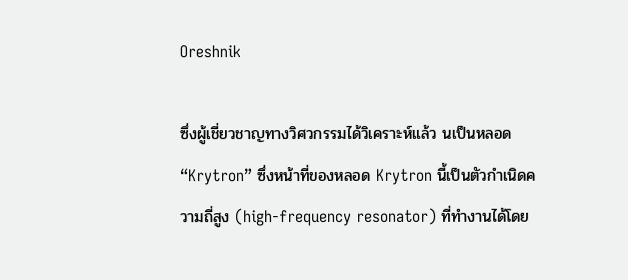Oreshnik

ซึ่งผู้เชี่ยวชาญทางวิศวกรรมได้วิเคราะห์แล้ว นเป็นหลอด “Krytron” ซึ่งหน้าที่ของหลอด Krytron นี้เป็นตัวกำเนิดความถี่สูง (high-frequency resonator) ที่ทำงานได้โดย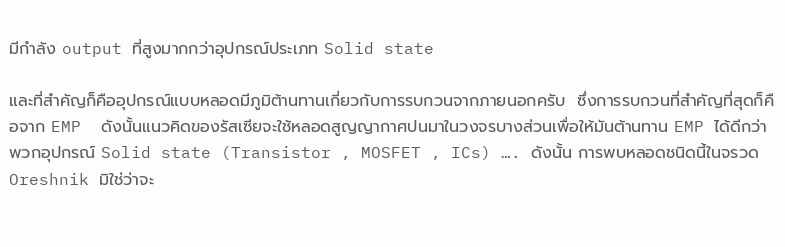มีกำลัง output ที่สูงมากกว่าอุปกรณ์ประเภท Solid state

และที่สำคัญก็คืออุปกรณ์แบบหลอดมีภูมิต้านทานเกี่ยวกับการรบกวนจากภายนอกครับ  ซึ่งการรบกวนที่สำคัญที่สุดก็คือจาก EMP  ดังนั้นแนวคิดของรัสเซียจะใช้หลอดสูญญากาศปนมาในวงจรบางส่วนเพื่อให้มันต้านทาน EMP ได้ดีกว่าพวกอุปกรณ์ Solid state (Transistor , MOSFET , ICs) …. ดังนั้น การพบหลอดชนิดนี้ในจรวด Oreshnik มิใช่ว่าจะ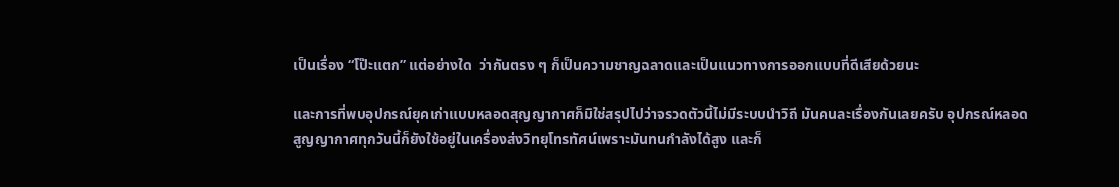เป็นเรื่อง “โป๊ะแตก” แต่อย่างใด  ว่ากันตรง ๆ ก็เป็นความชาญฉลาดและเป็นแนวทางการออกแบบที่ดีเสียด้วยนะ

และการที่พบอุปกรณ์ยุคเก่าแบบหลอดสุญญากาศก็มิใช่สรุปไปว่าจรวดตัวนี้ไม่มีระบบนำวิถี มันคนละเรื่องกันเลยครับ อุปกรณ์หลอดสูญญากาศทุกวันนี้ก็ยังใช้อยู่ในเครื่องส่งวิทยุโทรทัศน์เพราะมันทนกำลังได้สูง และก็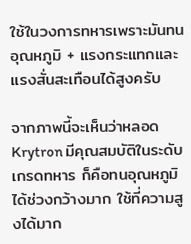ใช้ในวงการทหารเพราะมันทนอุณหภูมิ + แรงกระแทกและแรงสั่นสะเทือนได้สูงครับ

จากภาพนี้จะเห็นว่าหลอด Krytron มีคุณสมบัติในระดับเกรดทหาร ก็คือทนอุณหภูมิได้ช่วงกว้างมาก ใช้ที่ความสูงได้มาก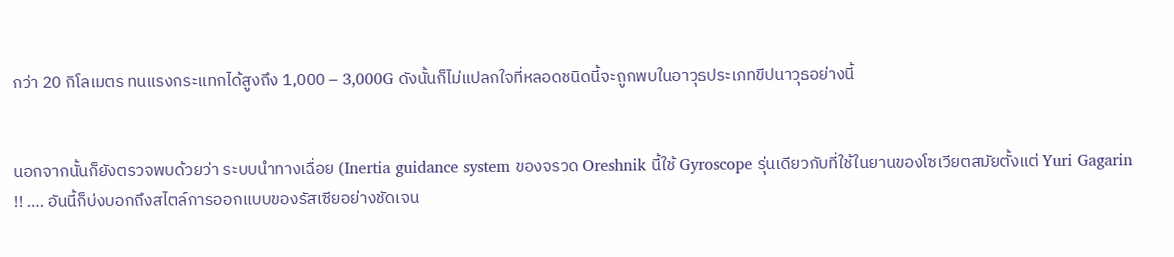กว่า 20 กิโลเมตร ทนแรงกระแทกได้สูงถึง 1,000 – 3,000G ดังนั้นก็ไม่แปลกใจที่หลอดชนิดนี้จะถูกพบในอาวุธประเภทขีปนาวุธอย่างนี้


นอกจากนั้นก็ยังตรวจพบด้วยว่า ระบบนำทางเฉื่อย (Inertia guidance system ของจรวด Oreshnik นี้ใช้ Gyroscope รุ่นเดียวกับที่ใช้ในยานของโซเวียตสมัยตั้งแต่ Yuri Gagarin !! …. อันนี้ก็บ่งบอกถึงสไตล์การออกแบบของรัสเซียอย่างชัดเจน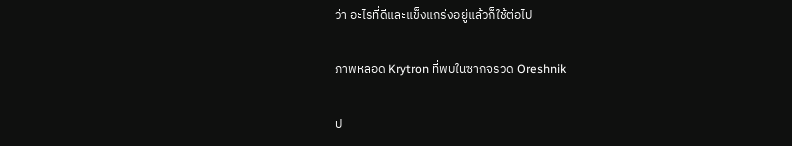ว่า อะไรที่ดีและแข็งแกร่งอยู่แล้วก็ใช้ต่อไป

ภาพหลอด Krytron ที่พบในซากจรวด Oreshnik

ป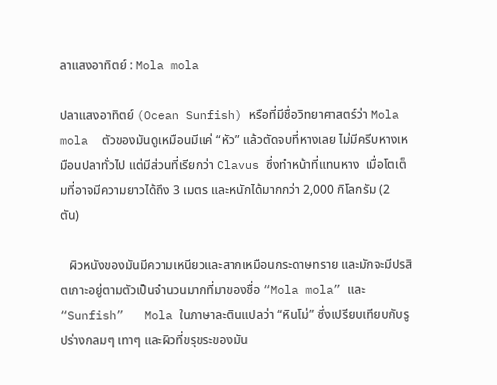ลาแสงอาทิตย์ : Mola mola

ปลาแสงอาทิตย์ (Ocean Sunfish) หรือที่มีชื่อวิทยาศาสตร์ว่า Mola mola  ตัวของมันดูเหมือนมีแค่ “หัว” แล้วตัดจบที่หางเลย ไม่มีครีบหางเหมือนปลาทั่วไป แต่มีส่วนที่เรียกว่า Clavus ซึ่งทำหน้าที่แทนหาง  เมื่อโตเต็มที่อาจมีความยาวได้ถึง 3 เมตร และหนักได้มากกว่า 2,000 กิโลกรัม (2 ตัน)

   ผิวหนังของมันมีความเหนียวและสากเหมือนกระดาษทราย และมักจะมีปรสิตเกาะอยู่ตามตัวเป็นจำนวนมากที่มาของชื่อ “Mola mola” และ “Sunfish”   Mola ในภาษาละตินแปลว่า “หินโม่” ซึ่งเปรียบเทียบกับรูปร่างกลมๆ เทาๆ และผิวที่ขรุขระของมัน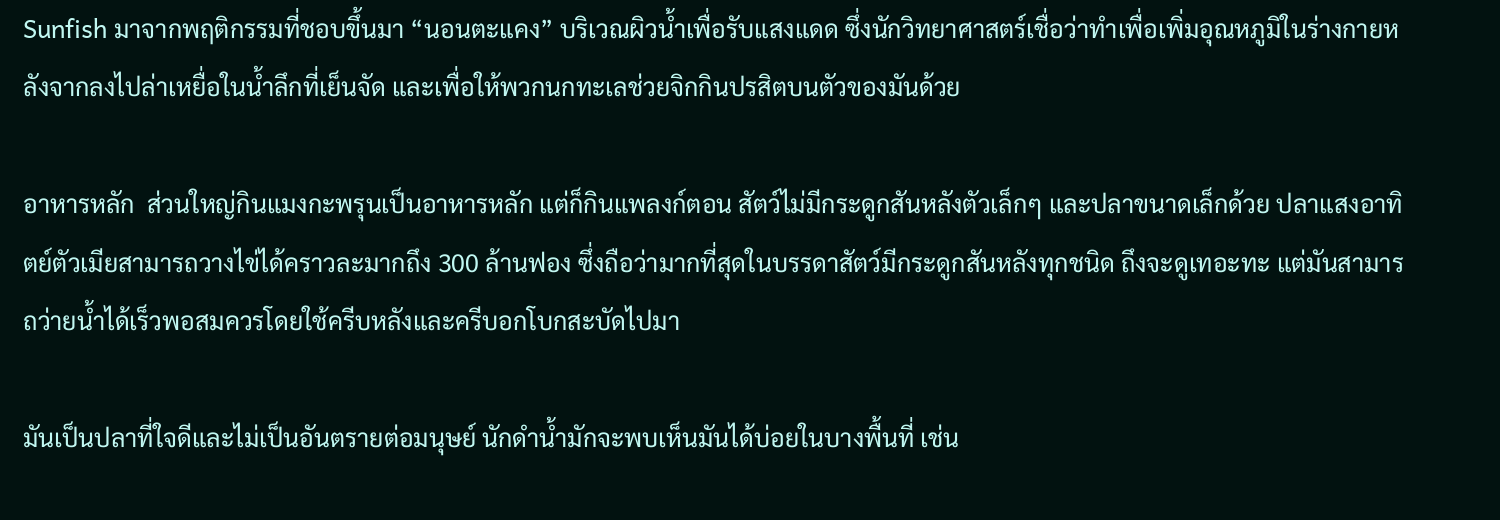Sunfish มาจากพฤติกรรมที่ชอบขึ้นมา “นอนตะแคง” บริเวณผิวน้ำเพื่อรับแสงแดด ซึ่งนักวิทยาศาสตร์เชื่อว่าทำเพื่อเพิ่มอุณหภูมิในร่างกายหลังจากลงไปล่าเหยื่อในน้ำลึกที่เย็นจัด และเพื่อให้พวกนกทะเลช่วยจิกกินปรสิตบนตัวของมันด้วย

อาหารหลัก  ส่วนใหญ่กินแมงกะพรุนเป็นอาหารหลัก แต่ก็กินแพลงก์ตอน สัตว์ไม่มีกระดูกสันหลังตัวเล็กๆ และปลาขนาดเล็กด้วย ปลาแสงอาทิตย์ตัวเมียสามารถวางไข่ได้คราวละมากถึง 300 ล้านฟอง ซึ่งถือว่ามากที่สุดในบรรดาสัตว์มีกระดูกสันหลังทุกชนิด ถึงจะดูเทอะทะ แต่มันสามารถว่ายน้ำได้เร็วพอสมควรโดยใช้ครีบหลังและครีบอกโบกสะบัดไปมา

มันเป็นปลาที่ใจดีและไม่เป็นอันตรายต่อมนุษย์ นักดำน้ำมักจะพบเห็นมันได้บ่อยในบางพื้นที่ เช่น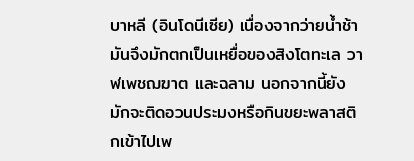บาหลี (อินโดนีเซีย) เนื่องจากว่ายน้ำช้า มันจึงมักตกเป็นเหยื่อของสิงโตทะเล วาฬเพชฌฆาต และฉลาม นอกจากนี้ยังมักจะติดอวนประมงหรือกินขยะพลาสติกเข้าไปเพ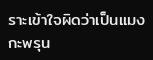ราะเข้าใจผิดว่าเป็นแมงกะพรุน